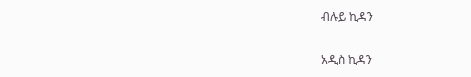ብሉይ ኪዳን

አዲስ ኪዳን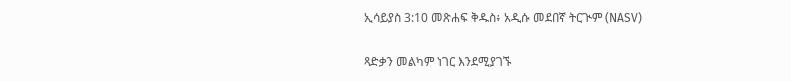ኢሳይያስ 3:10 መጽሐፍ ቅዱስ፥ አዲሱ መደበኛ ትርጒም (NASV)

ጻድቃን መልካም ነገር እንደሚያገኙ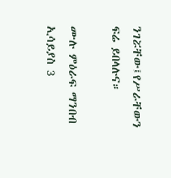ንገሯቸው፤የሥራቸውን ፍሬ ይበላሉና።

ሙሉ ምዕራፍ ማንበብ ኢሳይያስ 3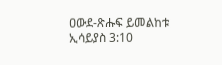ዐውደ-ጽሑፍ ይመልከቱ ኢሳይያስ 3:10